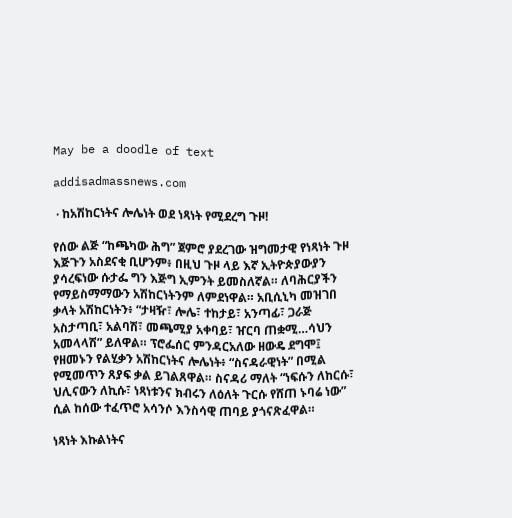May be a doodle of text

addisadmassnews.com

 · ከአሽከርነትና ሎሌነት ወደ ነጻነት የሚደረግ ጉዞ!

የሰው ልጅ “ከጫካው ሕግ” ጀምሮ ያደረገው ዝግመታዊ የነጻነት ጉዞ እጅጉን አስደናቂ ቢሆንም፥ በዚህ ጉዞ ላይ እኛ ኢትዮጵያውያን ያሳረፍነው ሱታፌ ግን እጅግ ኢምንት ይመስለኛል። ለባሕርያችን የማይስማማውን አሽከርነትንም ለምደነዋል። አቢሲኒካ መዝገበ ቃላት አሽከርነትን፥ “ታዛዥ፣ ሎሌ፣ ተከታይ፣ አንጣፊ፣ ጋራጅ አስታጣቢ፣ አልባሽ፣ መጫሚያ አቀባይ፣ ዠርባ ጠቋሚ…ሳህን አመላላሽ” ይለዋል። ፕሮፌሰር ምንዳርአለው ዘውዴ ደግሞ፤ የዘመኑን የልሂቃን አሽከርነትና ሎሌነት፥ “ስናዳራዊነት” በሚል የሚመጥን ጸያፍ ቃል ይገልጸዋል። ስናዳሪ ማለት “ነፍሱን ለከርሱ፣ ህሊናውን ለኪሱ፣ ነጻነቱንና ክብሩን ለዕለት ጉርሱ የሸጠ ኑባሬ ነው” ሲል ከሰው ተፈጥሮ አሳንሶ እንስሳዊ ጠባይ ያጎናጽፈዋል።

ነጻነት እኩልነትና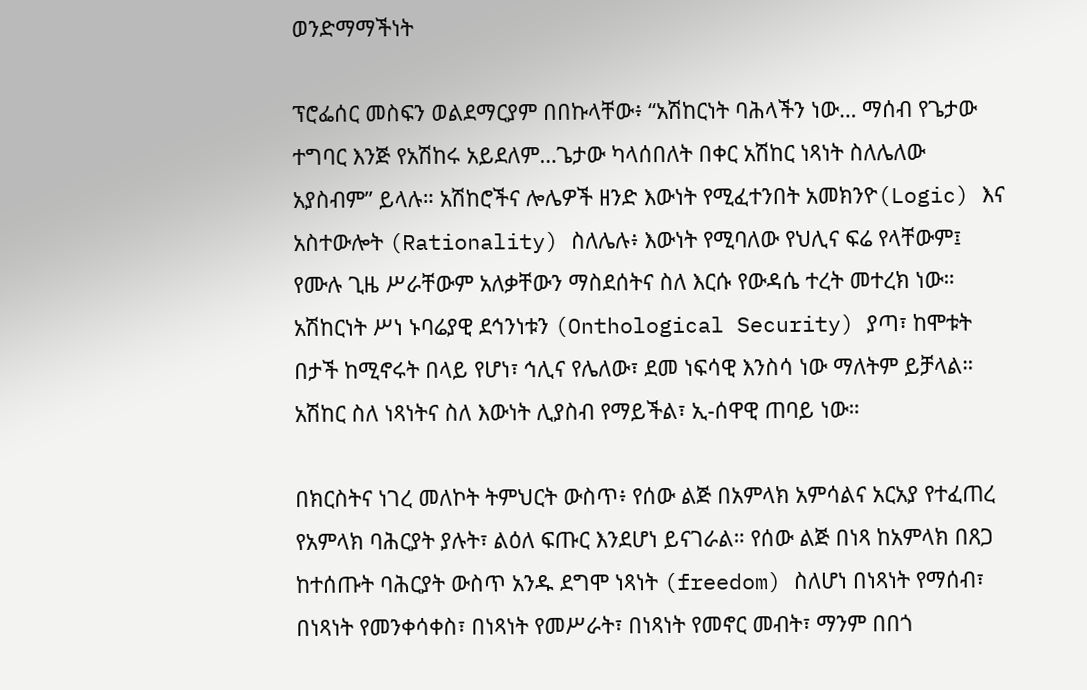ወንድማማችነት

ፕሮፌሰር መስፍን ወልደማርያም በበኩላቸው፥ “አሽከርነት ባሕላችን ነው… ማሰብ የጌታው ተግባር እንጅ የአሽከሩ አይደለም…ጌታው ካላሰበለት በቀር አሽከር ነጻነት ስለሌለው አያስብም” ይላሉ። አሽከሮችና ሎሌዎች ዘንድ እውነት የሚፈተንበት አመክንዮ(Logic) እና አስተውሎት (Rationality) ስለሌሉ፥ እውነት የሚባለው የህሊና ፍሬ የላቸውም፤ የሙሉ ጊዜ ሥራቸውም አለቃቸውን ማስደሰትና ስለ እርሱ የውዳሴ ተረት መተረክ ነው። አሽከርነት ሥነ ኑባሬያዊ ደኅንነቱን (Onthological Security) ያጣ፣ ከሞቱት በታች ከሚኖሩት በላይ የሆነ፣ ኅሊና የሌለው፣ ደመ ነፍሳዊ እንስሳ ነው ማለትም ይቻላል። አሽከር ስለ ነጻነትና ስለ እውነት ሊያስብ የማይችል፣ ኢ-ሰዋዊ ጠባይ ነው።

በክርስትና ነገረ መለኮት ትምህርት ውስጥ፥ የሰው ልጅ በአምላክ አምሳልና አርአያ የተፈጠረ የአምላክ ባሕርያት ያሉት፣ ልዕለ ፍጡር እንደሆነ ይናገራል። የሰው ልጅ በነጻ ከአምላክ በጸጋ ከተሰጡት ባሕርያት ውስጥ አንዱ ደግሞ ነጻነት (freedom) ስለሆነ በነጻነት የማሰብ፣ በነጻነት የመንቀሳቀስ፣ በነጻነት የመሥራት፣ በነጻነት የመኖር መብት፣ ማንም በበጎ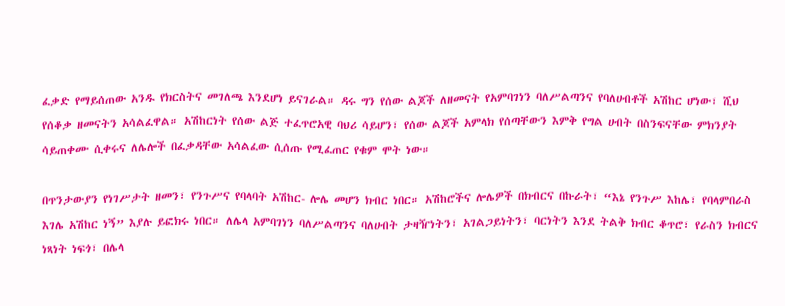ፈቃድ የማይሰጠው አንዱ የክርስትና መገለጫ እንደሆነ ይናገራል። ዳሩ ግን የሰው ልጆች ለዘመናት የአምባገነን ባለሥልጣንና የባለሀብቶች አሽከር ሆነው፣ ሺህ የሰቆቃ ዘመናትን አሳልፈዋል። አሽከርነት የሰው ልጅ ተፈጥሮአዊ ባህሪ ሳይሆን፣ የሰው ልጆች አምላክ የሰጣቸውን እምቅ የግል ሀብት በስንፍናቸው ምክንያት ሳይጠቀሙ ሲቀሩና ለሌሎች በፈቃዳቸው አሳልፈው ሲሰጡ የሚፈጠር የቁም ሞት ነው።

በጥንታውያን የነገሥታት ዘመን፣ የንጉሥና የባላባት አሽከር- ሎሌ መሆን ክብር ነበር። አሽከሮችና ሎሌዎች በክብርና በኩራት፣ “እኔ የንጉሥ እከሌ፣ የባላምበራስ እገሌ አሽከር ነኝ” እያሉ ይፎክሩ ነበር። ለሌላ አምባገነን ባለሥልጣንና ባለሀብት ታዛዥነትን፣ አገልጋይነትን፣ ባርነትን እንደ ትልቅ ክብር ቆጥሮ፣ የራስን ክብርና ነጻነት ነፍጎ፣ በሌላ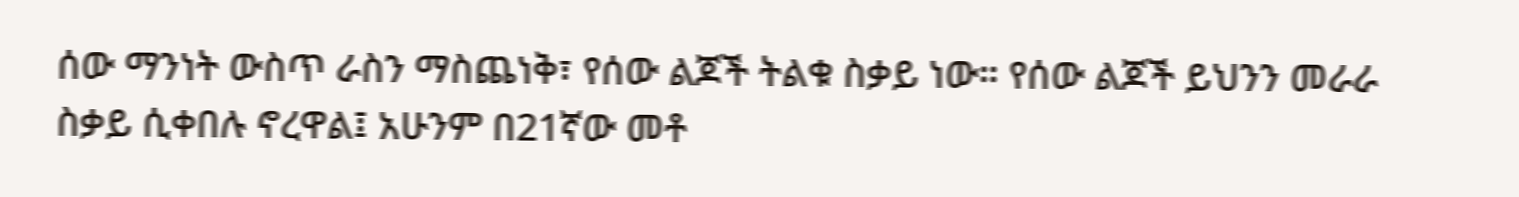ሰው ማንነት ውስጥ ራስን ማስጨነቅ፣ የሰው ልጆች ትልቁ ስቃይ ነው። የሰው ልጆች ይህንን መራራ ስቃይ ሲቀበሉ ኖረዋል፤ አሁንም በ21ኛው መቶ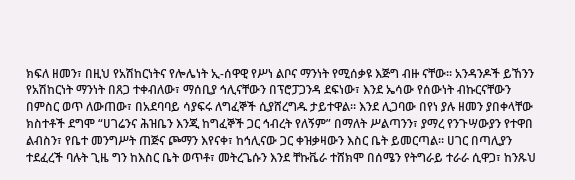ክፍለ ዘመን፣ በዚህ የአሽከርነትና የሎሌነት ኢ-ሰዋዊ የሥነ ልቦና ማንነት የሚሰቃዩ እጅግ ብዙ ናቸው። አንዳንዶች ይኸንን የአሽከርነት ማንነት በጸጋ ተቀብለው፣ ማሰቢያ ኅሊናቸውን በፕሮፓጋንዳ ደፍነው፣ እንደ ኤሳው የሰውነት ብኩርናቸውን በምስር ወጥ ለውጠው፣ በአደባባይ ሳያፍሩ ለግፈኞች ሲያሸረግዱ ታይተዋል። እንደ ሊጋባው በየነ ያሉ ዘመን ያበቀላቸው ክስተቶች ደግሞ “ሀገሬንና ሕዝቤን እንጂ ከግፈኞች ጋር ኅብረት የለኝም” በማለት ሥልጣንን፣ ያማረ የንጉሣውያን የተዋበ ልብስን፣ የቤተ መንግሥት ጠጅና ጮማን እየናቀ፣ ከኅሊናው ጋር ቀዝቃዛውን እስር ቤት ይመርጣል። ሀገር በጣሊያን ተደፈረች ባሉት ጊዜ ግን ከእስር ቤት ወጥቶ፣ መትረጌሱን እንደ ቸኩቬራ ተሸክሞ በሰሜን የትግራይ ተራራ ሲዋጋ፣ ከንጹህ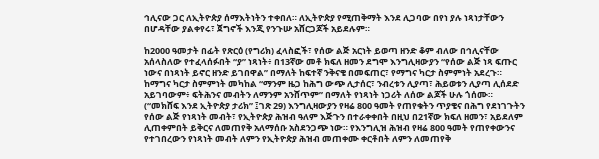ኅሊናው ጋር ለኢትዮጵያ ሰማእትነትን ተቀበለ። ለኢትዮጵያ የሚጠቅማት እንደ ሊጋባው በየነ ያሉ ነጻነታቸውን በሆዳቸው ያልቀየሩ፣ ጀግኖች እንጂ የንጉሡ አሸርጋጆች አይደሉም።

ከ2000 ዓመታት በፊት የጽርዕ (የግሪክ) ፈላስፎች፣ የሰው ልጅ አርነት ይወጣ ዘንድ ቆም ብለው በኅሊናቸው አሰላስለው የተፈላሰፉበት “ያ” ነጻነት፥ በ13ኛው መቶ ክፍለ ዘመን ደግሞ እንግሊዛውያን “የሰው ልጅ ነጻ ፍጡር ነውና በነጻነት ይኖር ዘንድ ይገበዋል” በማለት ከፍተኛ ንቅናቄ በመፍጠር፣ የማግና ካርታ ስምምነት አደረጉ። ከማግና ካርታ ስምምነት መካከል “ማንም ዜጋ ከሕግ ውጭ ሊታሰር፣ ንብረቱን ሊያጣ፣ ሕይወቱን ሊያጣ ሊሰደድ አይገባውም፥ ፍትሕንና መብትን ለማንም አንሸጥም” በማለት የነጻነት ነጋሪት ለሰው ልጆች ሁሉ ጎሰሙ። (“መክሸፍ እንደ ኢትዮጵያ ታሪክ” ፤ገጽ 29) እንግሊዛውያን የዛሬ 800 ዓመት የጠየቁትን ጥያቄና በሕግ የደነገጉትን የሰው ልጅ የነጻነት መብት፣ የኢትዮጵያ ሕዝብ ዓለም እጅጉን በተራቀቀበት በዚህ በ21ኛው ክፍለ ዘመን፣ አይደለም ሊጠቀምበት ይቅርና ለመጠየቅ አለማሰቡ አስደንጋጭ ነው። የእንግሊዝ ሕዝብ የዛሬ 800 ዓመት የጠየቀውንና የተገበረውን የነጻነት መብት ለምን የኢትዮጵያ ሕዝብ መጠቀሙ ቀርቶበት ለምን ለመጠየቅ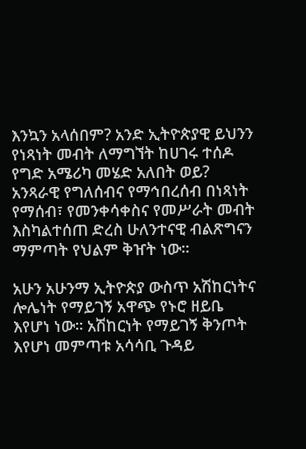እንኳን አላሰበም? አንድ ኢትዮጵያዊ ይህንን የነጻነት መብት ለማግኘት ከሀገሩ ተሰዶ የግድ አሜሪካ መሄድ አለበት ወይ? አንጻራዊ የግለሰብና የማኅበረሰብ በነጻነት የማሰብ፣ የመንቀሳቀስና የመሥራት መብት እስካልተሰጠ ድረስ ሁለንተናዊ ብልጽግናን ማምጣት የህልም ቅዠት ነው።

አሁን አሁንማ ኢትዮጵያ ውስጥ አሽከርነትና ሎሌነት የማይገኝ አዋጭ የኑሮ ዘይቤ እየሆነ ነው። አሽከርነት የማይገኝ ቅንጦት እየሆነ መምጣቱ አሳሳቢ ጉዳይ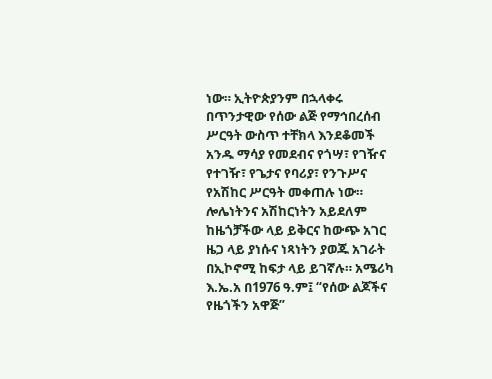ነው። ኢትዮጵያንም በኋላቀሩ በጥንታዊው የሰው ልጅ የማኅበረሰብ ሥርዓት ውስጥ ተቸክላ እንደቆመች አንዱ ማሳያ የመደብና የጎሣ፣ የገዥና የተገዥ፣ የጌታና የባሪያ፣ የንጉሥና የአሽከር ሥርዓት መቀጠሉ ነው። ሎሌነትንና አሽከርነትን አይደለም ከዜጎቻችው ላይ ይቅርና ከውጭ አገር ዜጋ ላይ ያነሱና ነጻነትን ያወጁ አገራት በኢኮኖሚ ከፍታ ላይ ይገኛሉ። አሜሪካ እ.ኤ.አ በ1976 ዓ.ም፤ “የሰው ልጆችና የዜጎችን አዋጅ”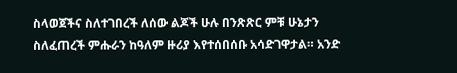ስላወጀችና ስለተገበረች ለሰው ልጆች ሁሉ በንጽጽር ምቹ ሁኔታን ስለፈጠረች ምሑራን ከዓለም ዙሪያ እየተሰበሰቡ አሳድገዋታል። አንድ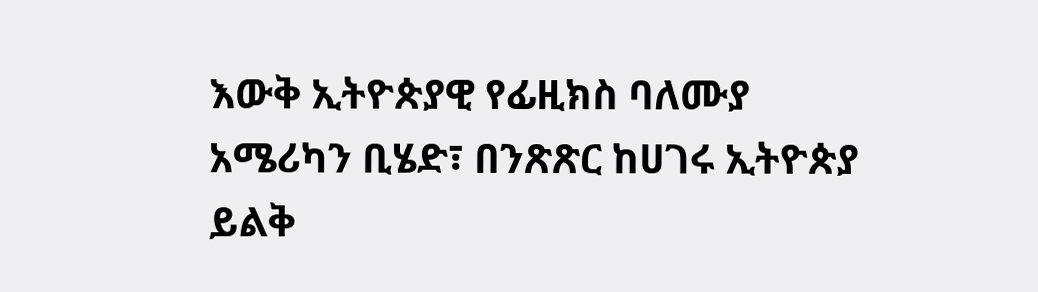እውቅ ኢትዮጵያዊ የፊዚክስ ባለሙያ አሜሪካን ቢሄድ፣ በንጽጽር ከሀገሩ ኢትዮጵያ ይልቅ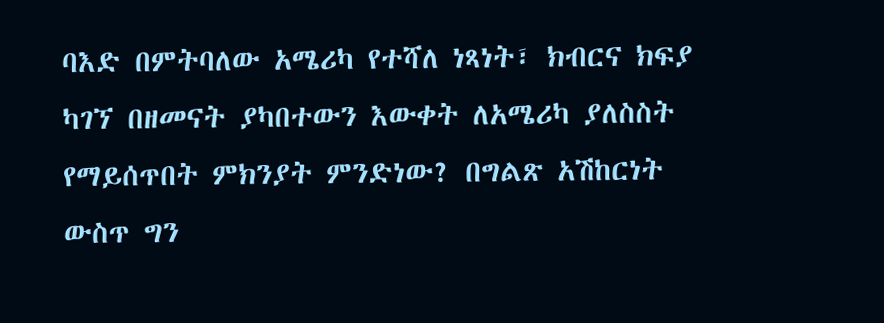ባእድ በምትባለው አሜሪካ የተሻለ ነጻነት፣ ክብርና ክፍያ ካገኘ በዘመናት ያካበተውን እውቀት ለአሜሪካ ያለስስት የማይሰጥበት ምክንያት ምንድነው? በግልጽ አሽከርነት ውስጥ ግን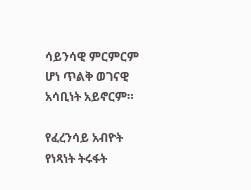ሳይንሳዊ ምርምርም ሆነ ጥልቅ ወገናዊ አሳቢነት አይኖርም።

የፈረንሳይ አብዮት የነጻነት ትሩፋት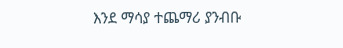እንደ ማሳያ ተጨማሪ ያንብቡ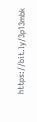https://bit.ly/3p13mbk